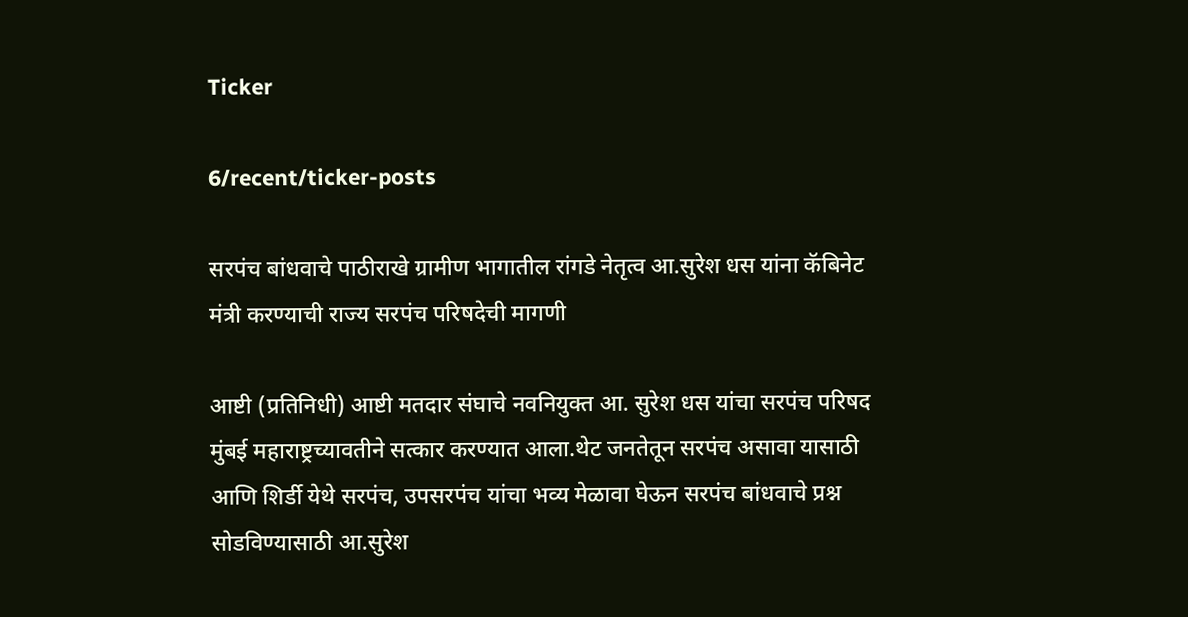Ticker

6/recent/ticker-posts

सरपंच बांधवाचे पाठीराखे ग्रामीण भागातील रांगडे नेतृत्व आ.सुरेश धस यांना कॅबिनेट मंत्री करण्याची राज्य सरपंच परिषदेची मागणी

आष्टी (प्रतिनिधी) आष्टी मतदार संघाचे नवनियुक्त आ. सुरेश धस यांचा सरपंच परिषद मुंबई महाराष्ट्रच्यावतीने सत्कार करण्यात आला.थेट जनतेतून सरपंच असावा यासाठी आणि शिर्डी येथे सरपंच, उपसरपंच यांचा भव्य मेळावा घेऊन सरपंच बांधवाचे प्रश्न सोडविण्यासाठी आ.सुरेश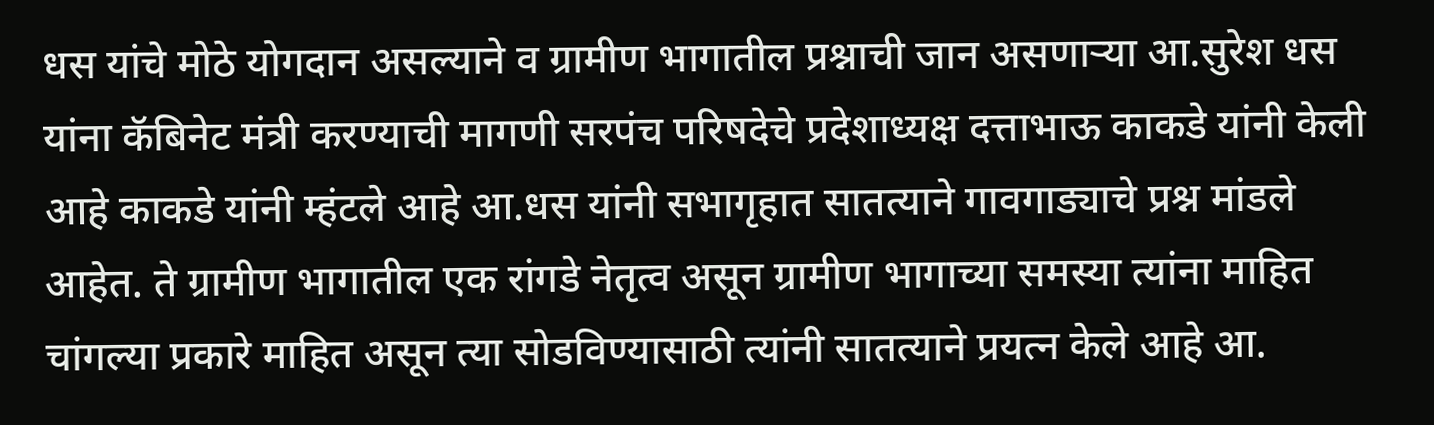धस यांचे मोठे योगदान असल्याने व ग्रामीण भागातील प्रश्नाची जान असणाऱ्या आ.सुरेश धस यांना कॅबिनेट मंत्री करण्याची मागणी सरपंच परिषदेचे प्रदेशाध्यक्ष दत्ताभाऊ काकडे यांनी केली आहे काकडे यांनी म्हंटले आहे आ.धस यांनी सभागृहात सातत्याने गावगाड्याचे प्रश्न मांडले आहेत. ते ग्रामीण भागातील एक रांगडे नेतृत्व असून ग्रामीण भागाच्या समस्या त्यांना माहित चांगल्या प्रकारे माहित असून त्या सोडविण्यासाठी त्यांनी सातत्याने प्रयत्न केले आहे आ.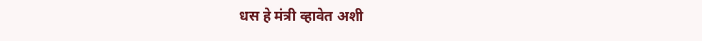धस हे मंत्री व्हावेत अशी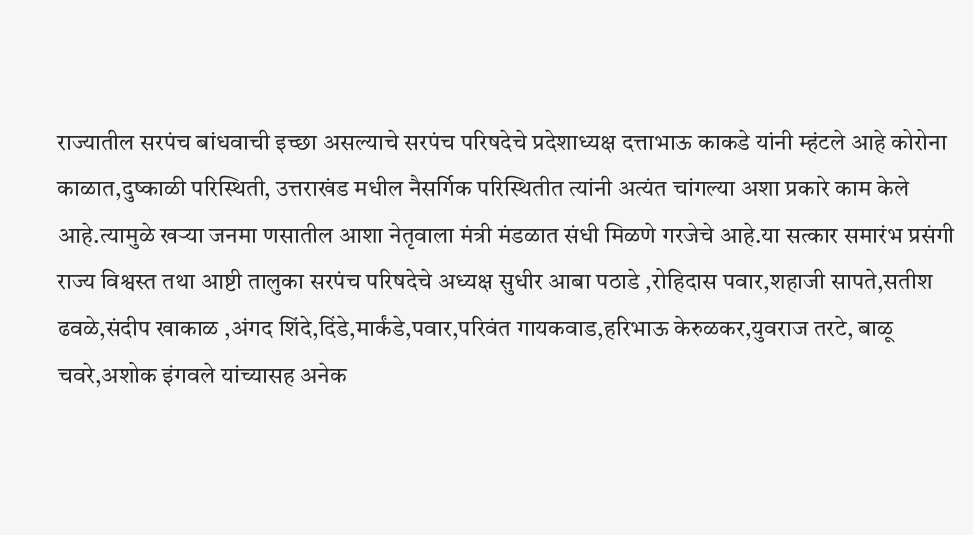राज्यातील सरपंच बांधवाची इच्छा असल्याचे सरपंच परिषदेचे प्रदेशाध्यक्ष दत्ताभाऊ काकडे यांनी म्हंटले आहे कोरोना काळात,दुष्काळी परिस्थिती, उत्तराखंड मधील नैसर्गिक परिस्थितीत त्यांनी अत्यंत चांगल्या अशा प्रकारे काम केले आहे.त्यामुळे खऱ्या जनमा णसातील आशा नेतृवाला मंत्री मंडळात संधी मिळणे गरजेचे आहे.या सत्कार समारंभ प्रसंगी राज्य विश्वस्त तथा आष्टी तालुका सरपंच परिषदेचे अध्यक्ष सुधीर आबा पठाडे ,रोहिदास पवार,शहाजी सापते,सतीश ढवळे,संदीप खाकाळ ,अंगद शिंदे,दिंडे,मार्कंडे,पवार,परिवंत गायकवाड,हरिभाऊ केरुळकर,युवराज तरटे, बाळू चवरे,अशोक इंगवले यांच्यासह अनेक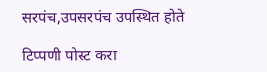सरपंच,उपसरपंच उपस्थित होते

टिप्पणी पोस्ट करा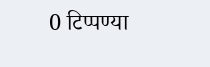0 टिप्पण्या